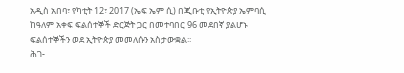አዲስ አበባ፣ የካቲት 12፣ 2017 (ኤፍ ኤም ሲ) በጂቡቲ የኢትዮጵያ ኤምባሲ ከዓለም አቀፍ ፍልሰተኞች ድርጅት ጋር በመተባበር 96 መደበኛ ያልሆኑ ፍልሰተኞችን ወደ ኢትዮጵያ መመለሱን አስታውቋል፡፡
ሕገ-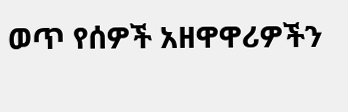ወጥ የሰዎች አዘዋዋሪዎችን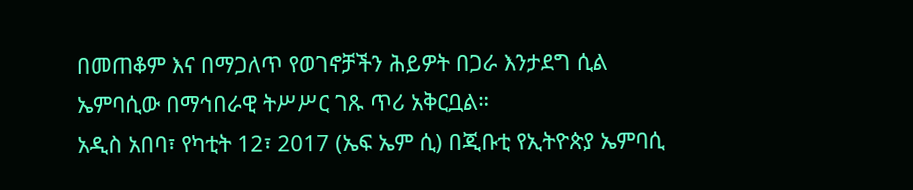በመጠቆም እና በማጋለጥ የወገኖቻችን ሕይዎት በጋራ እንታደግ ሲል ኤምባሲው በማኅበራዊ ትሥሥር ገጹ ጥሪ አቅርቧል።
አዲስ አበባ፣ የካቲት 12፣ 2017 (ኤፍ ኤም ሲ) በጂቡቲ የኢትዮጵያ ኤምባሲ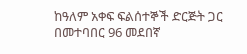ከዓለም አቀፍ ፍልሰተኞች ድርጅት ጋር በመተባበር 96 መደበኛ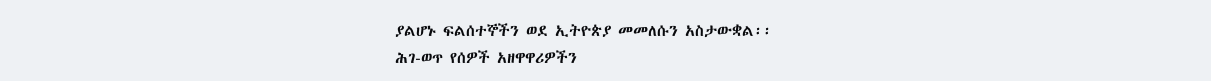ያልሆኑ ፍልሰተኞችን ወደ ኢትዮጵያ መመለሱን አስታውቋል፡፡
ሕገ-ወጥ የሰዎች አዘዋዋሪዎችን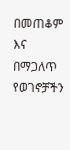በመጠቆም እና በማጋለጥ የወገኖቻችን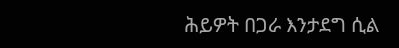ሕይዎት በጋራ እንታደግ ሲል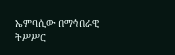ኤምባሲው በማኅበራዊ ትሥሥር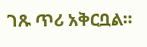ገጹ ጥሪ አቅርቧል።